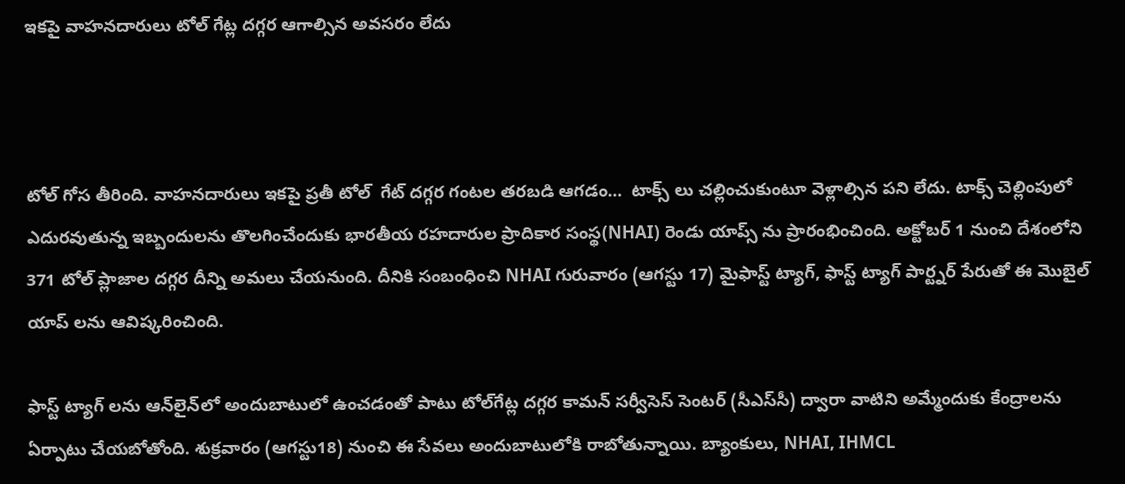ఇకపై వాహనదారులు టోల్ గేట్ల దగ్గర ఆగాల్సిన అవసరం లేదు



టోల్ గోస తీరింది. వాహనదారులు ఇకపై ప్రతీ టోల్  గేట్ దగ్గర గంటల తరబడి ఆగడం…  టాక్స్ లు చల్లించుకుంటూ వెళ్లాల్సిన పని లేదు. టాక్స్ చెల్లింపులో ఎదురవుతున్న ఇబ్బందులను తొలగించేందుకు భారతీయ రహదారుల ప్రాదికార సంస్థ(NHAI) రెండు యాప్స్ ను ప్రారంభించింది. అక్టోబర్ 1 నుంచి దేశంలోని 371 టోల్ ప్లాజాల దగ్గర దీన్ని అమలు చేయనుంది. దీనికి సంబంధించి NHAI గురువారం (ఆగస్టు 17) మైఫాస్ట్‌ ట్యాగ్, ఫాస్ట్ ట్యాగ్ పార్ట్నర్‌ పేరుతో ఈ మొబైల్ యాప్ లను ఆవిష్కరించింది.

ఫాస్ట్ ట్యాగ్ లను ఆన్‌లైన్‌లో అందుబాటులో ఉంచడంతో పాటు టోల్‌గేట్ల దగ్గర కామన్‌ సర్వీసెస్‌ సెంటర్‌ (సీఎస్‌సీ) ద్వారా వాటిని అమ్మేందుకు కేంద్రాలను ఏర్పాటు చేయబోతోంది. శుక్రవారం (ఆగస్టు18) నుంచి ఈ సేవలు అందుబాటులోకి రాబోతున్నాయి. బ్యాంకులు, NHAI, IHMCL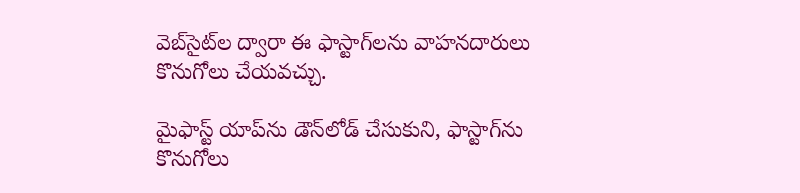వెబ్‌సైట్‌ల ద్వారా ఈ ఫాస్టాగ్‌లను వాహనదారులు కొనుగోలు చేయవచ్చు.

మైఫాస్ట్‌ యాప్‌ను డౌన్‌లోడ్‌ చేసుకుని, ఫాస్టాగ్‌ను కొనుగోలు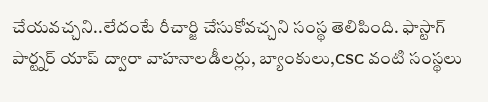చేయవచ్చని..లేదంటే రీచార్జి చేసుకోవచ్చని సంస్థ తెలిపింది. ఫాస్టాగ్‌ పార్ట్నర్‌ యాప్‌ ద్వారా వాహనాలడీలర్లు, బ్యాంకులు,CSC వంటి సంస్థలు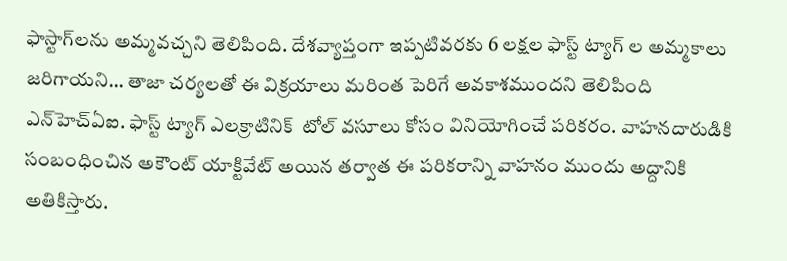ఫాస్టాగ్‌లను అమ్మవచ్చని తెలిపింది. దేశవ్యాప్తంగా ఇప్పటివరకు 6 లక్షల ఫాస్ట్ ట్యాగ్ ల అమ్మకాలు జరిగాయని… తాజా చర్యలతో ఈ విక్రయాలు మరింత పెరిగే అవకాశముందని తెలిపింది ఎన్‌హెచ్‌ఏఐ. ఫాస్ట్ ట్యాగ్ ఎలక్రాటినిక్  టోల్‌ వసూలు కోసం వినియోగించే పరికరం. వాహనదారుడికి సంబంధించిన అకౌంట్‌ యాక్టివేట్‌ అయిన తర్వాత ఈ పరికరాన్ని వాహనం ముందు అద్దానికి అతికిస్తారు.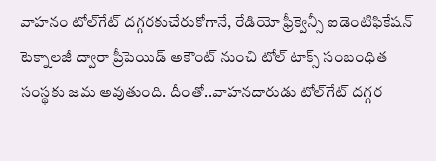వాహనం టోల్‌గేట్‌ దగ్గరకుచేరుకోగానే, రేడియో ఫ్రీక్వెన్సీ ఐడెంటిఫికేషన్‌  టెక్నాలజీ ద్వారా ప్రీపెయిడ్‌ అకౌంట్‌ నుంచి టోల్‌ టాక్స్ సంబంధిత సంస్థకు జమ అవుతుంది. దీంతో..వాహనదారుడు టోల్‌గేట్‌ దగ్గర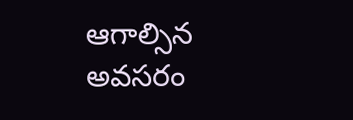ఆగాల్సిన అవసరం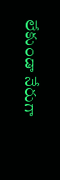లేకుండా నేరుగా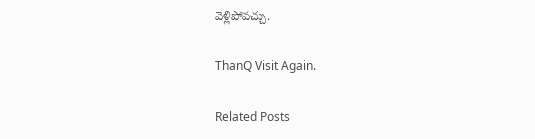వెళ్లిపోవచ్చు.

ThanQ Visit Again.

Related Posts